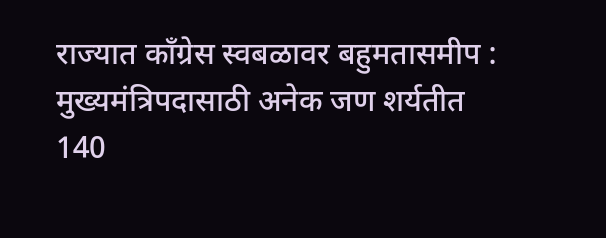राज्यात काँग्रेस स्वबळावर बहुमतासमीप : मुख्यमंत्रिपदासाठी अनेक जण शर्यतीत
140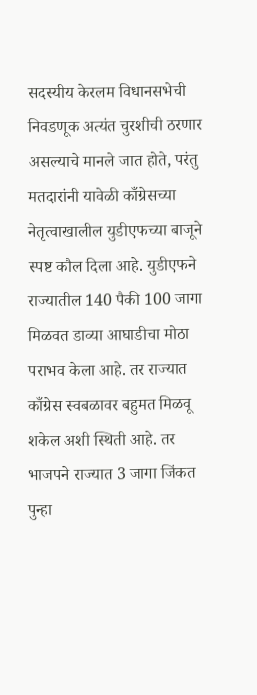सदस्यीय केरलम विधानसभेची निवडणूक अत्यंत चुरशीची ठरणार असल्याचे मानले जात होते, परंतु मतदारांनी यावेळी काँग्रेसच्या नेतृत्वाखालील युडीएफच्या बाजूने स्पष्ट कौल दिला आहे. युडीएफने राज्यातील 140 पैकी 100 जागा मिळवत डाव्या आघाडीचा मोठा पराभव केला आहे. तर राज्यात काँग्रेस स्वबळावर बहुमत मिळवू शकेल अशी स्थिती आहे. तर भाजपने राज्यात 3 जागा जिंकत पुन्हा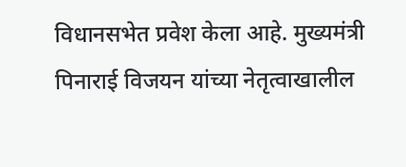विधानसभेत प्रवेश केला आहे. मुख्यमंत्री पिनाराई विजयन यांच्या नेतृत्वाखालील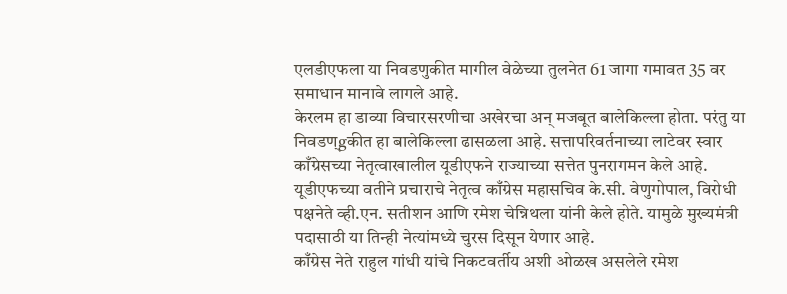एलडीएफला या निवडणुकीत मागील वेळेच्या तुलनेत 61 जागा गमावत 35 वर समाधान मानावे लागले आहे.
केरलम हा डाव्या विचारसरणीचा अखेरचा अन् मजबूत बालेकिल्ला होता. परंतु या निवडण्gकीत हा बालेकिल्ला ढासळला आहे. सत्तापरिवर्तनाच्या लाटेवर स्वार काँग्रेसच्या नेतृत्वाखालील यूडीएफने राज्याच्या सत्तेत पुनरागमन केले आहे. यूडीएफच्या वतीने प्रचाराचे नेतृत्व काँग्रेस महासचिव के.सी. वेणुगोपाल, विरोधी पक्षनेते व्ही.एन. सतीशन आणि रमेश चेन्निथला यांनी केले होते. यामुळे मुख्यमंत्री पदासाठी या तिन्ही नेत्यांमध्ये चुरस दिसून येणार आहे.
काँग्रेस नेते राहुल गांधी यांचे निकटवर्तीय अशी ओळख असलेले रमेश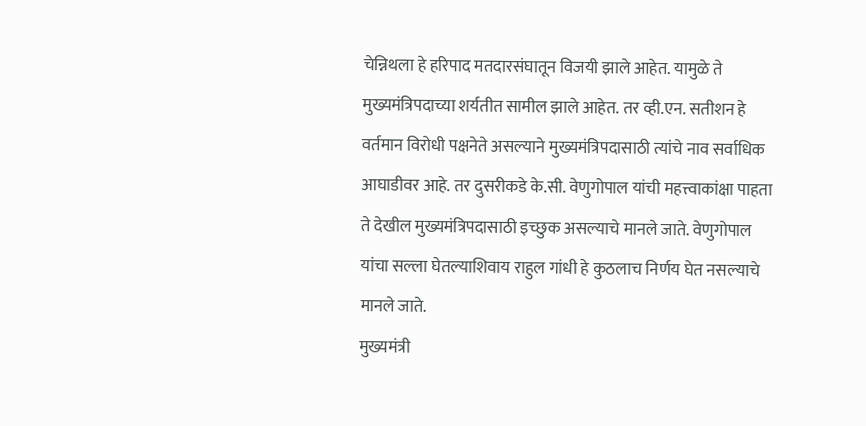चेन्निथला हे हरिपाद मतदारसंघातून विजयी झाले आहेत. यामुळे ते मुख्यमंत्रिपदाच्या शर्यतीत सामील झाले आहेत. तर व्ही.एन. सतीशन हे वर्तमान विरोधी पक्षनेते असल्याने मुख्यमंत्रिपदासाठी त्यांचे नाव सर्वाधिक आघाडीवर आहे. तर दुसरीकडे के.सी. वेणुगोपाल यांची महत्त्वाकांक्षा पाहता ते देखील मुख्यमंत्रिपदासाठी इच्छुक असल्याचे मानले जाते. वेणुगोपाल यांचा सल्ला घेतल्याशिवाय राहुल गांधी हे कुठलाच निर्णय घेत नसल्याचे मानले जाते.
मुख्यमंत्री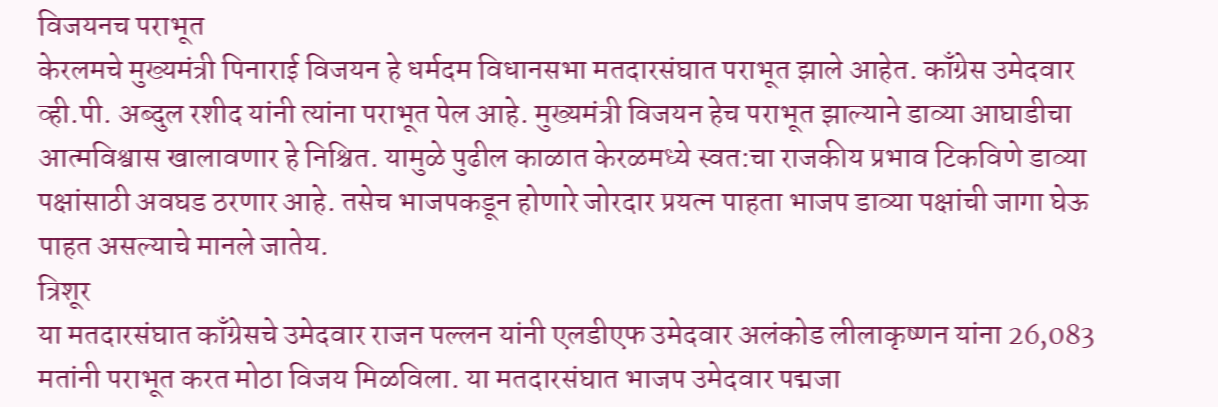विजयनच पराभूत
केरलमचे मुख्यमंत्री पिनाराई विजयन हे धर्मदम विधानसभा मतदारसंघात पराभूत झाले आहेत. काँग्रेस उमेदवार व्ही.पी. अब्दुल रशीद यांनी त्यांना पराभूत पेल आहे. मुख्यमंत्री विजयन हेच पराभूत झाल्याने डाव्या आघाडीचा आत्मविश्वास खालावणार हे निश्चित. यामुळे पुढील काळात केरळमध्ये स्वत:चा राजकीय प्रभाव टिकविणे डाव्या पक्षांसाठी अवघड ठरणार आहे. तसेच भाजपकडून होणारे जोरदार प्रयत्न पाहता भाजप डाव्या पक्षांची जागा घेऊ पाहत असल्याचे मानले जातेय.
त्रिशूर
या मतदारसंघात काँग्रेसचे उमेदवार राजन पल्लन यांनी एलडीएफ उमेदवार अलंकोड लीलाकृष्णन यांना 26,083 मतांनी पराभूत करत मोठा विजय मिळविला. या मतदारसंघात भाजप उमेदवार पद्मजा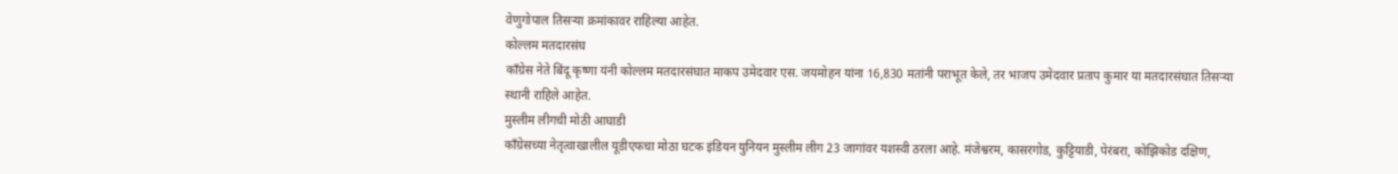वेणुगोपाल तिसऱ्या क्रमांकावर राहिल्या आहेत.
कोल्लम मतदारसंघ
काँग्रेस नेते बिंदू कृष्णा यंनी कोल्लम मतदारसंघात माकप उमेदवार एस. जयमोहन यांना 16,830 मतांनी पराभूत केले, तर भाजप उमेदवार प्रताप कुमार या मतदारसंघात तिसऱ्या स्थानी राहिले आहेत.
मुस्लीम लीगची मोठी आघाडी
काँग्रेसच्या नेतृत्वाखालील यूडीएफचा मोठा घटक इंडियन युनियन मुस्लीम लीग 23 जागांवर यशस्वी ठरला आहे. मंजेश्वरम, कासरगोड, कुट्टियाडी, पेरंबरा, कोझिकोड दक्षिण,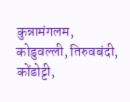कुन्नामंगलम, कोडुवल्ली, तिरुवबंदी, कोंडोट्टी,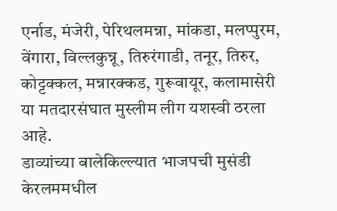एर्नाड, मंजेरी, पेरिथलमन्ना, मांकडा, मलप्पुरम, वेंगारा, विल्लकुन्नू, तिरुरंगाडी, तनूर, तिरुर, कोट्टक्कल, मन्नारक्कड, गुरूवायूर, कलामासेरी या मतदारसंघात मुस्लीम लीग यशस्वी ठरला आहे.
डाव्यांच्या बालेकिल्ल्यात भाजपची मुसंडी
केरलममधील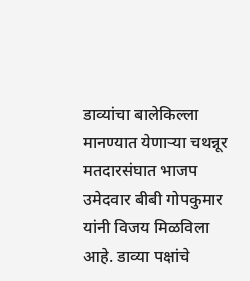डाव्यांचा बालेकिल्ला मानण्यात येणाऱ्या चथन्नूर मतदारसंघात भाजप उमेदवार बीबी गोपकुमार यांनी विजय मिळविला आहे. डाव्या पक्षांचे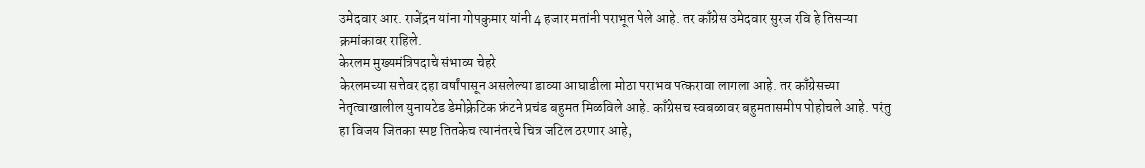उमेदवार आर. राजेंद्रन यांना गोपकुमार यांनी 4 हजार मतांनी पराभूत पेले आहे. तर काँग्रेस उमेदवार सुरज रवि हे तिसऱ्या क्रमांकावर राहिले.
केरलम मुख्यमंत्रिपदाचे संभाव्य चेहरे
केरलमच्या सत्तेवर दहा वर्षांपासून असलेल्या डाव्या आघाडीला मोठा पराभव पत्करावा लागला आहे. तर काँग्रेसच्या नेतृत्वाखालील युनायटेड डेमोक्रेटिक फ्रंटने प्रचंड बहुमत मिळविले आहे. काँग्रेसच स्वबळावर बहुमतासमीप पोहोचले आहे. परंतु हा विजय जितका स्पष्ट तितकेच त्यानंतरचे चित्र जटिल ठरणार आहे,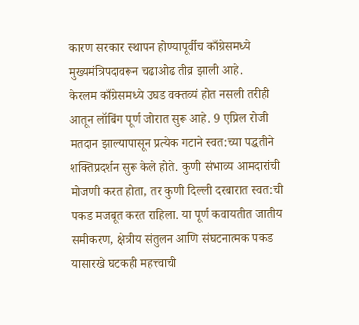कारण सरकार स्थापन होण्यापूर्वीच काँग्रेसमध्ये मुख्यमंत्रिपदावरून चढाओढ तीव्र झाली आहे.
केरलम काँग्रेसमध्ये उघड वक्तव्यं होत नसली तरीही आतून लॉबिंग पूर्ण जोरात सुरू आहे. 9 एप्रिल रोजी मतदान झाल्यापासून प्रत्येक गटाने स्वत:च्या पद्धतीने शक्तिप्रदर्शन सुरू केले होते. कुणी संभाव्य आमदारांची मोजणी करत होता, तर कुणी दिल्ली दरबारात स्वत:ची पकड मजबूत करत राहिला. या पूर्ण कवायतीत जातीय समीकरण, क्षेत्रीय संतुलन आणि संघटनात्मक पकड यासारखे घटकही महत्त्वाची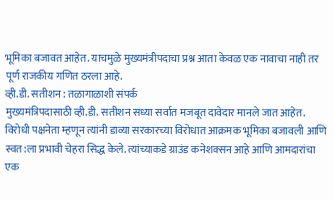भूमिका बजावत आहेत. याचमुळे मुख्यमंत्रीपदाचा प्रश्न आता केवळ एक नावाचा नाही तर पूर्ण राजकीय गणित ठरला आहे.
व्ही.डी. सतीशन : तळागाळाशी संपर्क
मुख्यमंत्रिपदासाठी व्ही.डी. सतीशन सध्या सर्वात मजबूत दावेदार मानले जात आहेत. विरोधी पक्षनेता म्हणून त्यांनी डाव्या सरकारच्या विरोधात आक्रमक भूमिका बजावली आणि स्वत:ला प्रभावी चेहरा सिद्ध केले. त्यांच्याकडे ग्राउंड कनेशक्सन आहे आणि आमदारांचा एक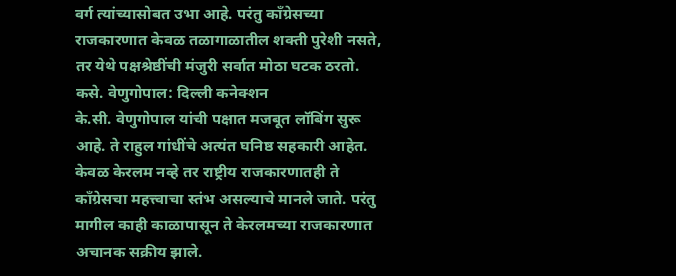वर्ग त्यांच्यासोबत उभा आहे. परंतु काँग्रेसच्या राजकारणात केवळ तळागाळातील शक्ती पुरेशी नसते, तर येथे पक्षश्रेष्ठींची मंजुरी सर्वात मोठा घटक ठरतो.
कसे. वेणुगोपाल: दिल्ली कनेक्शन
के.सी. वेणुगोपाल यांची पक्षात मजबूत लॉबिंग सुरू आहे. ते राहुल गांधींचे अत्यंत घनिष्ठ सहकारी आहेत. केवळ केरलम नव्हे तर राष्ट्रीय राजकारणातही ते काँग्रेसचा महत्त्वाचा स्तंभ असल्याचे मानले जाते. परंतु मागील काही काळापासून ते केरलमच्या राजकारणात अचानक सक्रीय झाले.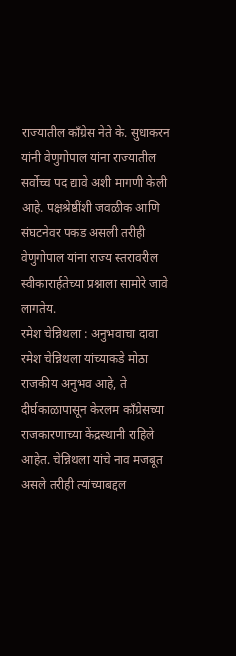राज्यातील काँग्रेस नेते के. सुधाकरन यांनी वेणुगोपाल यांना राज्यातील सर्वोच्च पद द्यावे अशी मागणी केली आहे. पक्षश्रेष्ठींशी जवळीक आणि संघटनेवर पकड असली तरीही वेणुगोपाल यांना राज्य स्तरावरील स्वीकारार्हतेच्या प्रश्नाला सामोरे जावे लागतेय.
रमेश चेन्निथला : अनुभवाचा दावा
रमेश चेन्निथला यांच्याकडे मोठा राजकीय अनुभव आहे, ते दीर्घकाळापासून केरलम काँग्रेसच्या राजकारणाच्या केंद्रस्थानी राहिले आहेत. चेन्निथला यांचे नाव मजबूत असले तरीही त्यांच्याबद्दल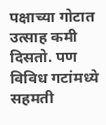पक्षाच्या गोटात उत्साह कमी दिसतो. पण विविध गटांमध्ये सहमती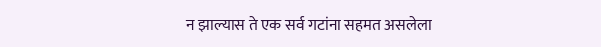न झाल्यास ते एक सर्व गटांना सहमत असलेला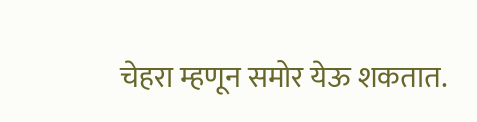चेहरा म्हणून समोर येऊ शकतात.